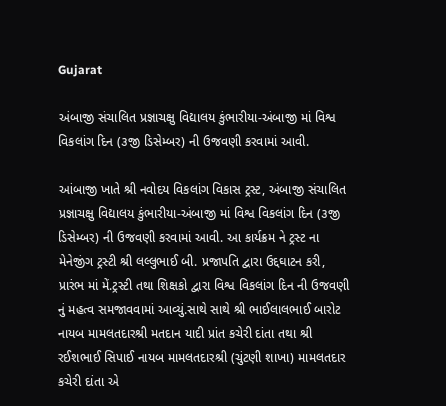Gujarat

અંબાજી સંચાલિત પ્રજ્ઞાચક્ષુ વિદ્યાલય કુંભારીયા-અંબાજી માં વિશ્વ વિકલાંગ દિન (૩જી ડિસેમ્બર) ની ઉજવણી કરવામાં આવી.

આંબાજી ખાતે શ્રી નવોદય વિકલાંગ વિકાસ ટ્રસ્ટ, અંબાજી સંચાલિત પ્રજ્ઞાચક્ષુ વિદ્યાલય કુંભારીયા-અંબાજી માં વિશ્વ વિકલાંગ દિન (૩જી ડિસેમ્બર) ની ઉજવણી કરવામાં આવી. આ કાર્યક્રમ ને ટ્રસ્ટ ના મેનેજીંગ ટ્રસ્ટી શ્રી લલ્લુભાઈ બી. પ્રજાપતિ દ્વારા ઉદ્દઘાટન કરી, પ્રારંભ માં મેં.ટ્રસ્ટી તથા શિક્ષકો દ્વારા વિશ્વ વિકલાંગ દિન ની ઉજવણી નું મહત્વ સમજાવવામાં આવ્યું.સાથે સાથે શ્રી ભાઈલાલભાઈ બારોટ નાયબ મામલતદારશ્રી મતદાન યાદી પ્રાંત કચેરી દાંતા તથા શ્રી રઈશભાઈ સિપાઈ નાયબ મામલતદારશ્રી (ચુંટણી શાખા) મામલતદાર કચેરી દાંતા એ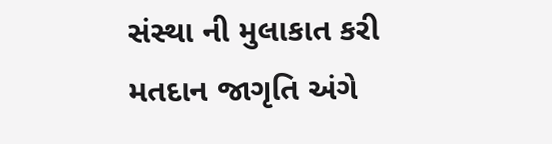સંસ્થા ની મુલાકાત કરી મતદાન જાગૃતિ અંગે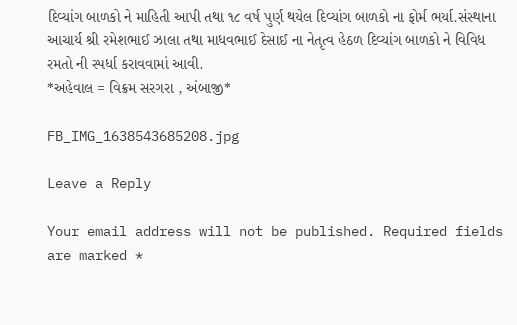દિવ્યાંગ બાળકો ને માહિતી આપી તથા ૧૮ વર્ષ પુર્ણ થયેલ દિવ્યાંગ બાળકો ના ફોર્મ ભર્યા.સંસ્થાના આચાર્ય શ્રી રમેશભાઈ ઝાલા તથા માધવભાઈ દેસાઈ ના નેતૃત્વ હેઠળ દિવ્યાંગ બાળકો ને વિવિધ રમતો ની સ્પર્ધા કરાવવામાં આવી.
*અહેવાલ = વિક્રમ સરગરા , અંબાજી*

FB_IMG_1638543685208.jpg

Leave a Reply

Your email address will not be published. Required fields are marked *